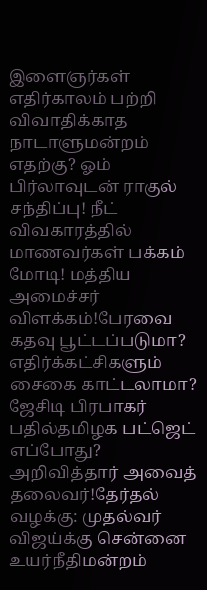இளைஞர்கள் எதிர்காலம் பற்றி விவாதிக்காத நாடாளுமன்றம் எதற்கு? ஓம் பிர்லாவுடன் ராகுல் சந்திப்பு! நீட் விவகாரத்தில் மாணவர்கள் பக்கம் மோடி! மத்திய அமைச்சர் விளக்கம்!பேரவை கதவு பூட்டப்படுமா? எதிர்க்கட்சிகளும் சைகை காட்டலாமா? ஜேசிடி பிரபாகர் பதில்தமிழக பட்ஜெட் எப்போது? அறிவித்தார் அவைத் தலைவர்!தேர்தல் வழக்கு: முதல்வர் விஜய்க்கு சென்னை உயர்நீதிமன்றம்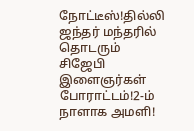நோட்டீஸ்!தில்லி ஜந்தர் மந்தரில் தொடரும் சிஜேபி இளைஞர்கள் போராட்டம்!2-ம் நாளாக அமளி!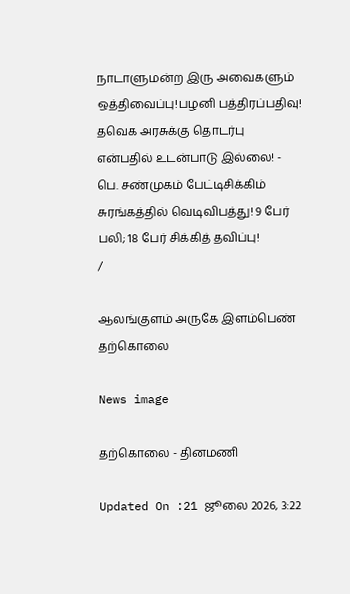நாடாளுமன்ற இரு அவைகளும் ஒத்திவைப்பு!பழனி பத்திரப்பதிவு! தவெக அரசுக்கு தொடர்பு என்பதில் உடன்பாடு இல்லை! - பெ. சண்முகம் பேட்டிசிக்கிம் சுரங்கத்தில் வெடிவிபத்து! 9 பேர் பலி; 18 பேர் சிக்கித் தவிப்பு!
/

ஆலங்குளம் அருகே இளம்பெண் தற்கொலை

News image

தற்கொலை - தினமணி

Updated On :21 ஜூலை 2026, 3:22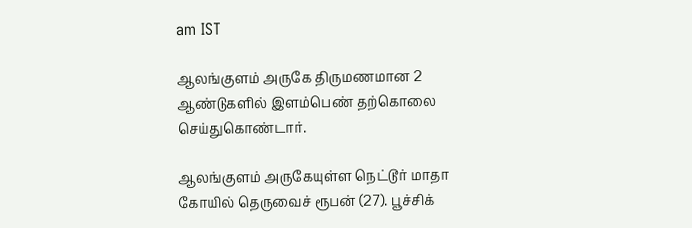am IST

ஆலங்குளம் அருகே திருமணமான 2 ஆண்டுகளில் இளம்பெண் தற்கொலை செய்துகொண்டார்.

ஆலங்குளம் அருகேயுள்ள நெட்டூர் மாதா கோயில் தெருவைச் ரூபன் (27). பூச்சிக்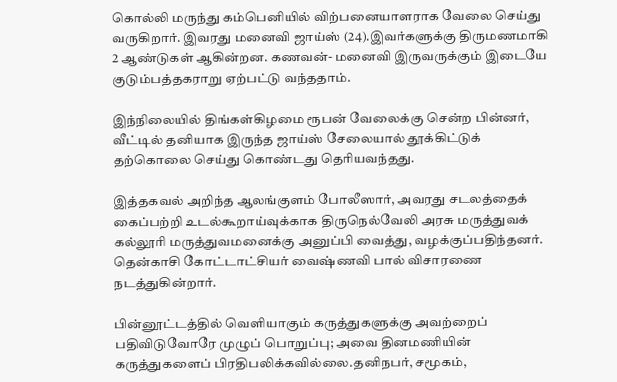கொல்லி மருந்து கம்பெனியில் விற்பனையாளராக வேலை செய்து வருகிறார். இவரது மனைவி ஜாய்ஸ் (24).இவர்களுக்கு திருமணமாகி 2 ஆண்டுகள் ஆகின்றன. கணவன்- மனைவி இருவருக்கும் இடையே குடும்பத்தகராறு ஏற்பட்டு வந்ததாம்.

இந்நிலையில் திங்கள்கிழமை ரூபன் வேலைக்கு சென்ற பின்னர், வீட்டில் தனியாக இருந்த ஜாய்ஸ் சேலையால் தூக்கிட்டுக் தற்கொலை செய்து கொண்டது தெரியவந்தது.

இத்தகவல் அறிந்த ஆலங்குளம் போலீஸார், அவரது சடலத்தைக் கைப்பற்றி உடல்கூறாய்வுக்காக திருநெல்வேலி அரசு மருத்துவக் கல்லூரி மருத்துவமனைக்கு அனுப்பி வைத்து, வழக்குப்பதிந்தனர். தென்காசி கோட்டாட்சியர் வைஷ்ணவி பால் விசாரணை நடத்துகின்றார்.

பின்னூட்டத்தில் வெளியாகும் கருத்துகளுக்கு அவற்றைப் பதிவிடுவோரே முழுப் பொறுப்பு; அவை தினமணியின் கருத்துகளைப் பிரதிபலிக்கவில்லை.தனிநபர், சமூகம்,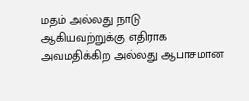மதம் அல்லது நாடு ஆகியவற்றுக்கு எதிராக அவமதிக்கிற அல்லது ஆபாசமான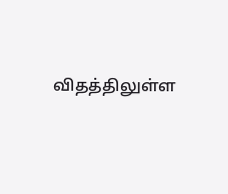விதத்திலுள்ள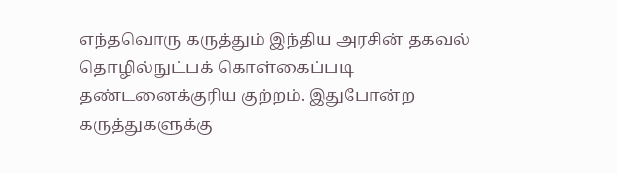எந்தவொரு கருத்தும் இந்திய அரசின் தகவல் தொழில்நுட்பக் கொள்கைப்படி தண்டனைக்குரிய குற்றம். இதுபோன்ற கருத்துகளுக்கு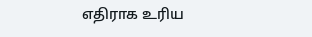எதிராக உரிய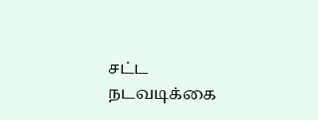சட்ட நடவடிக்கை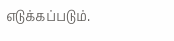எடுக்கப்படும்.